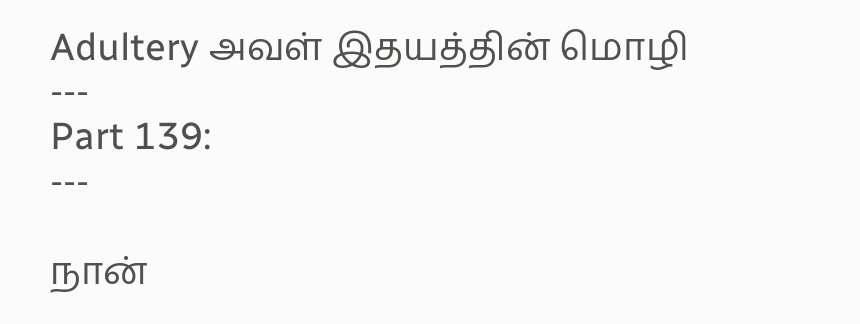Adultery அவள் இதயத்தின் மொழி
---
Part 139:
---

நான்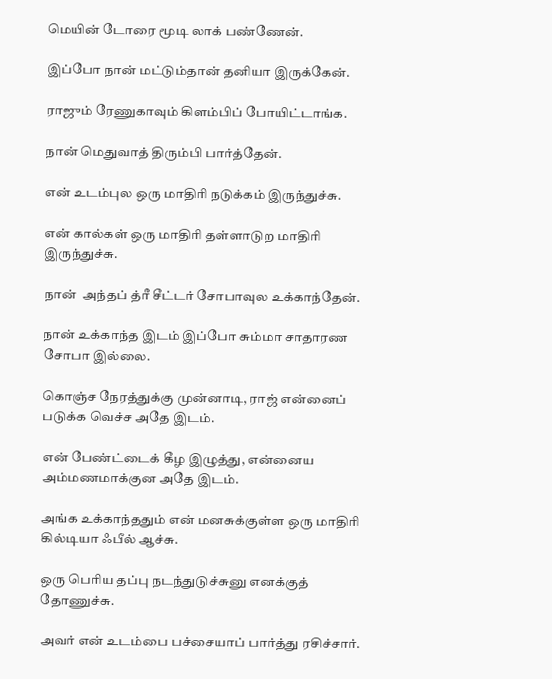மெயின் டோரை மூடி லாக் பண்ணேன்.

இப்போ நான் மட்டும்தான் தனியா இருக்கேன்.

ராஜும் ரேணுகாவும் கிளம்பிப் போயிட்டாங்க.

நான் மெதுவாத் திரும்பி பார்த்தேன்.

என் உடம்புல ஒரு மாதிரி நடுக்கம் இருந்துச்சு.

என் கால்கள் ஒரு மாதிரி தள்ளாடுற மாதிரி இருந்துச்சு.

நான்  அந்தப் த்ரீ சீட்டர் சோபாவுல உக்காந்தேன்.

நான் உக்காந்த இடம் இப்போ சும்மா சாதாரண சோபா இல்லை.

கொஞ்ச நேரத்துக்கு முன்னாடி, ராஜ் என்னைப் படுக்க வெச்ச அதே இடம்.

என் பேண்ட்டைக் கீழ இழுத்து, என்னைய அம்மணமாக்குன அதே இடம்.

அங்க உக்காந்ததும் என் மனசுக்குள்ள ஒரு மாதிரி கில்டியா ஃபீல் ஆச்சு.

ஒரு பெரிய தப்பு நடந்துடுச்சுனு எனக்குத் தோணுச்சு.

அவர் என் உடம்பை பச்சையாப் பார்த்து ரசிச்சார்.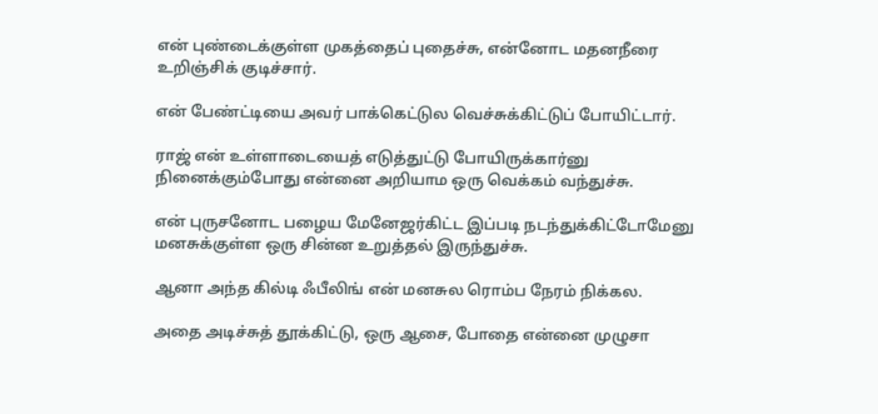என் புண்டைக்குள்ள முகத்தைப் புதைச்சு, என்னோட மதனநீரை உறிஞ்சிக் குடிச்சார்.

என் பேண்ட்டியை அவர் பாக்கெட்டுல வெச்சுக்கிட்டுப் போயிட்டார்.

ராஜ் என் உள்ளாடையைத் எடுத்துட்டு போயிருக்கார்னு நினைக்கும்போது என்னை அறியாம ஒரு வெக்கம் வந்துச்சு.

என் புருசனோட பழைய மேனேஜர்கிட்ட இப்படி நடந்துக்கிட்டோமேனு மனசுக்குள்ள ஒரு சின்ன உறுத்தல் இருந்துச்சு.

ஆனா அந்த கில்டி ஃபீலிங் என் மனசுல ரொம்ப நேரம் நிக்கல.

அதை அடிச்சுத் தூக்கிட்டு, ஒரு ஆசை, போதை என்னை முழுசா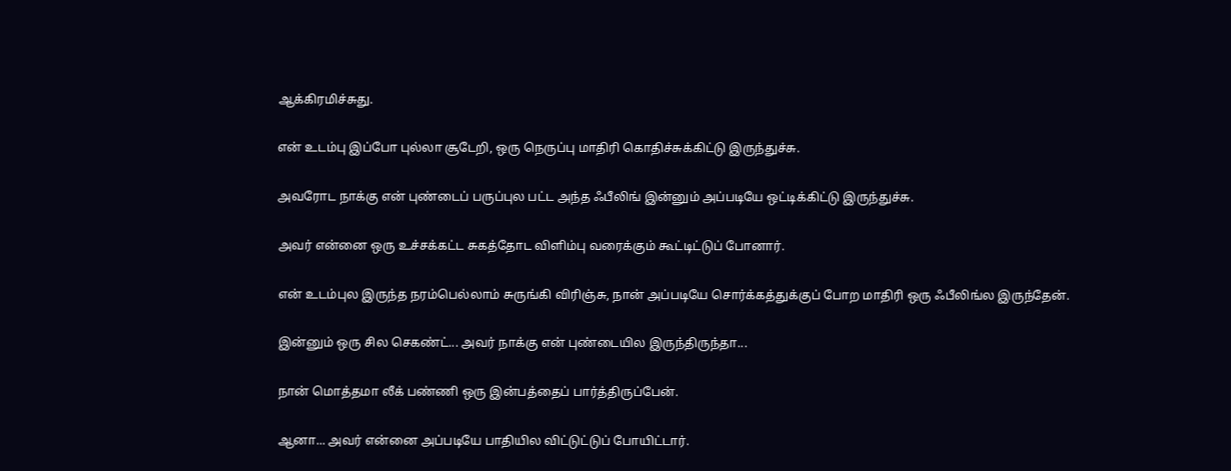ஆக்கிரமிச்சுது.

என் உடம்பு இப்போ புல்லா சூடேறி, ஒரு நெருப்பு மாதிரி கொதிச்சுக்கிட்டு இருந்துச்சு.

அவரோட நாக்கு என் புண்டைப் பருப்புல பட்ட அந்த ஃபீலிங் இன்னும் அப்படியே ஒட்டிக்கிட்டு இருந்துச்சு.

அவர் என்னை ஒரு உச்சக்கட்ட சுகத்தோட விளிம்பு வரைக்கும் கூட்டிட்டுப் போனார்.

என் உடம்புல இருந்த நரம்பெல்லாம் சுருங்கி விரிஞ்சு, நான் அப்படியே சொர்க்கத்துக்குப் போற மாதிரி ஒரு ஃபீலிங்ல இருந்தேன்.

இன்னும் ஒரு சில செகண்ட்... அவர் நாக்கு என் புண்டையில இருந்திருந்தா...

நான் மொத்தமா லீக் பண்ணி ஒரு இன்பத்தைப் பார்த்திருப்பேன்.

ஆனா... அவர் என்னை அப்படியே பாதியில விட்டுட்டுப் போயிட்டார்.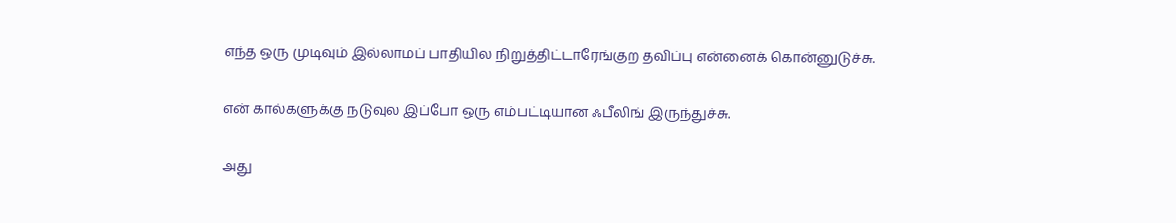எந்த ஒரு முடிவும் இல்லாமப் பாதியில நிறுத்திட்டாரேங்குற தவிப்பு என்னைக் கொன்னுடுச்சு.

என் கால்களுக்கு நடுவுல இப்போ ஒரு எம்பட்டியான ஃபீலிங் இருந்துச்சு.

அது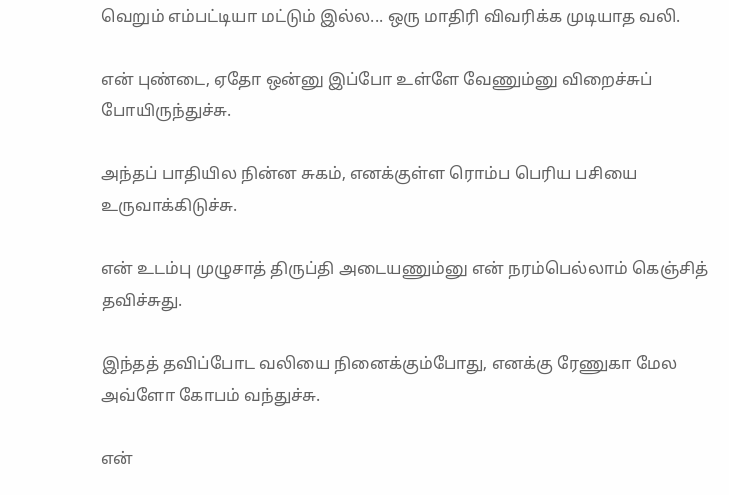வெறும் எம்பட்டியா மட்டும் இல்ல... ஒரு மாதிரி விவரிக்க முடியாத வலி.

என் புண்டை, ஏதோ ஒன்னு இப்போ உள்ளே வேணும்னு விறைச்சுப் போயிருந்துச்சு.

அந்தப் பாதியில நின்ன சுகம், எனக்குள்ள ரொம்ப பெரிய பசியை உருவாக்கிடுச்சு.

என் உடம்பு முழுசாத் திருப்தி அடையணும்னு என் நரம்பெல்லாம் கெஞ்சித் தவிச்சுது.

இந்தத் தவிப்போட வலியை நினைக்கும்போது, எனக்கு ரேணுகா மேல அவ்ளோ கோபம் வந்துச்சு.

என்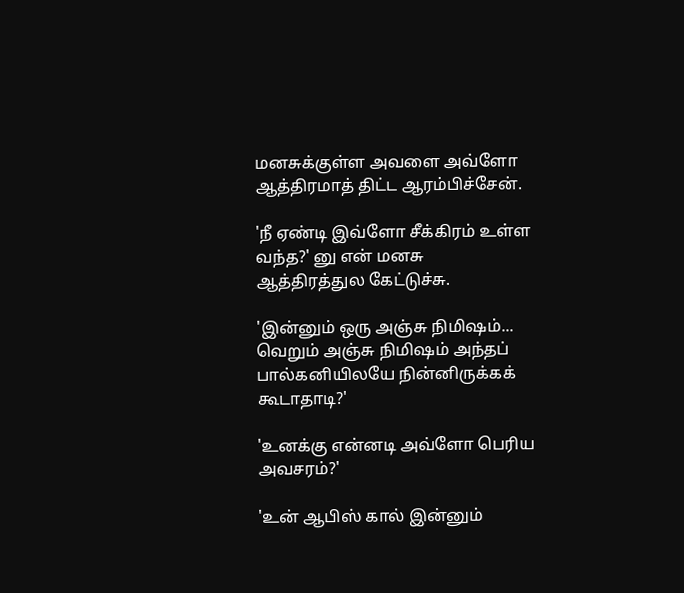மனசுக்குள்ள அவளை அவ்ளோ ஆத்திரமாத் திட்ட ஆரம்பிச்சேன்.

'நீ ஏண்டி இவ்ளோ சீக்கிரம் உள்ள வந்த?' னு என் மனசு ஆத்திரத்துல கேட்டுச்சு.

'இன்னும் ஒரு அஞ்சு நிமிஷம்... வெறும் அஞ்சு நிமிஷம் அந்தப் பால்கனியிலயே நின்னிருக்கக் கூடாதாடி?'

'உனக்கு என்னடி அவ்ளோ பெரிய அவசரம்?'

'உன் ஆபிஸ் கால் இன்னும்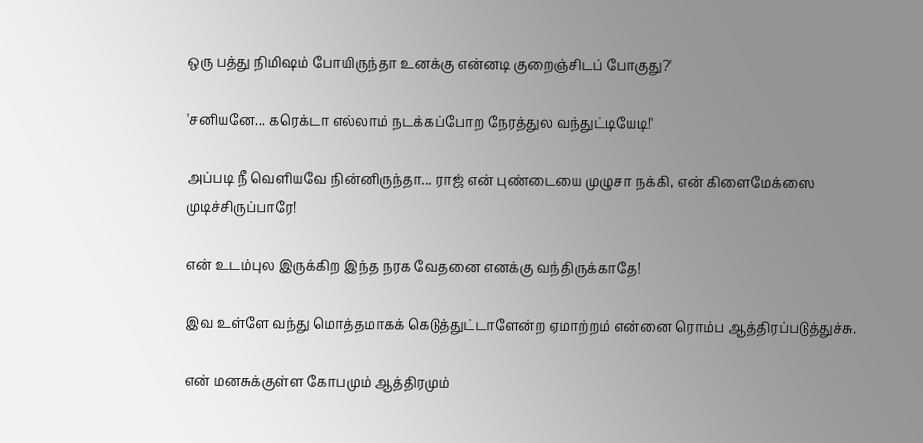ஒரு பத்து நிமிஷம் போயிருந்தா உனக்கு என்னடி குறைஞ்சிடப் போகுது?'

'சனியனே... கரெக்டா எல்லாம் நடக்கப்போற நேரத்துல வந்துட்டியேடி!'

அப்படி நீ வெளியவே நின்னிருந்தா... ராஜ் என் புண்டையை முழுசா நக்கி, என் கிளைமேக்ஸை முடிச்சிருப்பாரே!

என் உடம்புல இருக்கிற இந்த நரக வேதனை எனக்கு வந்திருக்காதே!

இவ உள்ளே வந்து மொத்தமாகக் கெடுத்துட்டாளேன்ற ஏமாற்றம் என்னை ரொம்ப ஆத்திரப்படுத்துச்சு.

என் மனசுக்குள்ள கோபமும் ஆத்திரமும்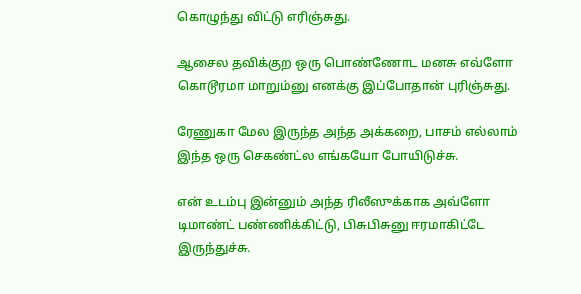கொழுந்து விட்டு எரிஞ்சுது.

ஆசைல தவிக்குற ஒரு பொண்ணோட மனசு எவ்ளோ கொடூரமா மாறும்னு எனக்கு இப்போதான் புரிஞ்சுது.

ரேணுகா மேல இருந்த அந்த அக்கறை, பாசம் எல்லாம் இந்த ஒரு செகண்ட்ல எங்கயோ போயிடுச்சு.

என் உடம்பு இன்னும் அந்த ரிலீஸுக்காக அவ்ளோ டிமாண்ட் பண்ணிக்கிட்டு, பிசுபிசுனு ஈரமாகிட்டே இருந்துச்சு.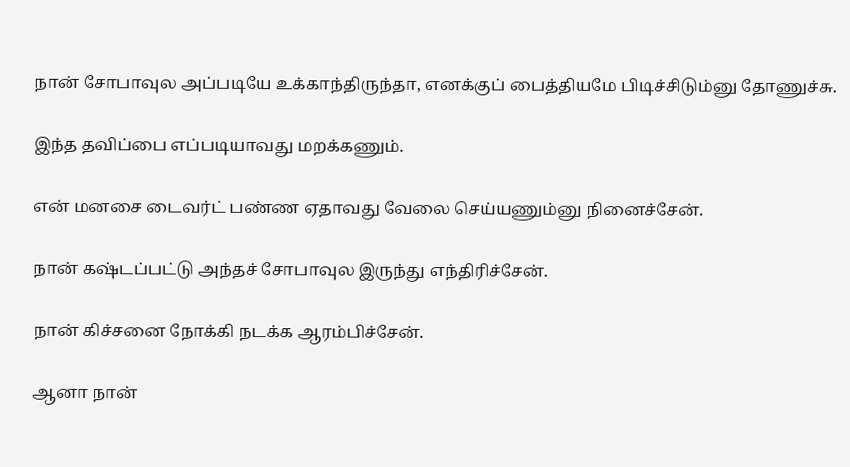நான் சோபாவுல அப்படியே உக்காந்திருந்தா, எனக்குப் பைத்தியமே பிடிச்சிடும்னு தோணுச்சு.

இந்த தவிப்பை எப்படியாவது மறக்கணும்.

என் மனசை டைவர்ட் பண்ண ஏதாவது வேலை செய்யணும்னு நினைச்சேன்.

நான் கஷ்டப்பட்டு அந்தச் சோபாவுல இருந்து எந்திரிச்சேன்.

நான் கிச்சனை நோக்கி நடக்க ஆரம்பிச்சேன்.

ஆனா நான்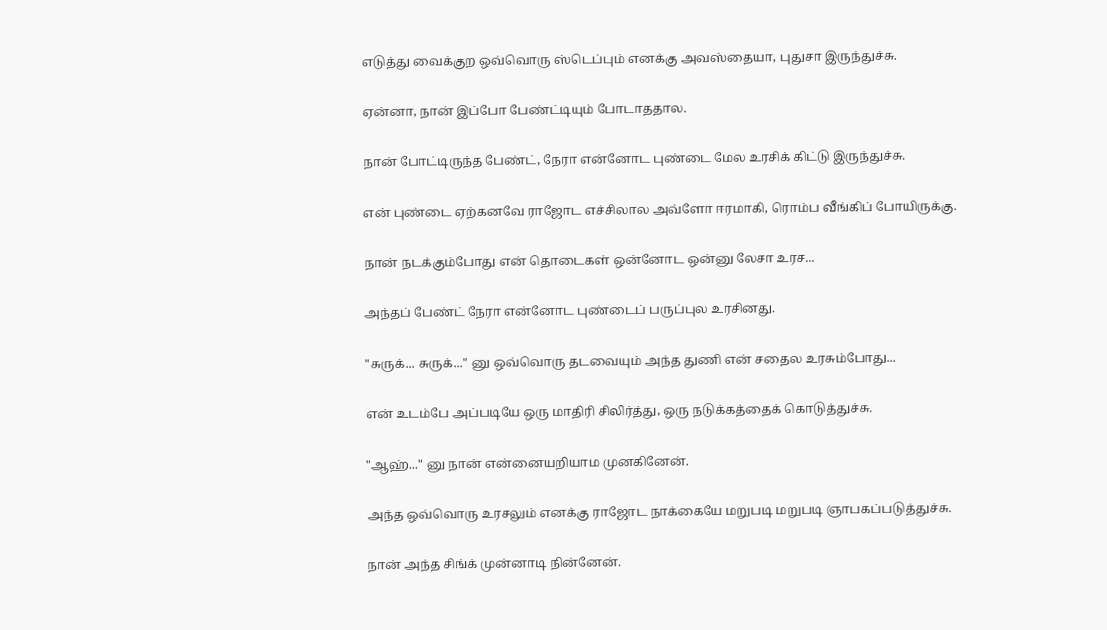எடுத்து வைக்குற ஒவ்வொரு ஸ்டெப்பும் எனக்கு அவஸ்தையா, புதுசா இருந்துச்சு.

ஏன்னா, நான் இப்போ பேண்ட்டியும் போடாததால.

நான் போட்டிருந்த பேண்ட், நேரா என்னோட புண்டை மேல உரசிக் கிட்டு இருந்துச்சு.

என் புண்டை ஏற்கனவே ராஜோட எச்சிலால அவ்ளோ ஈரமாகி, ரொம்ப வீங்கிப் போயிருக்கு.

நான் நடக்கும்போது என் தொடைகள் ஒன்னோட ஒன்னு லேசா உரச...

அந்தப் பேண்ட் நேரா என்னோட புண்டைப் பருப்புல உரசினது.

"சுருக்... சுருக்..." னு ஒவ்வொரு தடவையும் அந்த துணி என் சதைல உரசும்போது...

என் உடம்பே அப்படியே ஒரு மாதிரி சிலிர்த்து, ஒரு நடுக்கத்தைக் கொடுத்துச்சு.

"ஆஹ்..." னு நான் என்னையறியாம முனகினேன்.

அந்த ஒவ்வொரு உரசலும் எனக்கு ராஜோட நாக்கையே மறுபடி மறுபடி ஞாபகப்படுத்துச்சு.

நான் அந்த சிங்க் முன்னாடி நின்னேன்.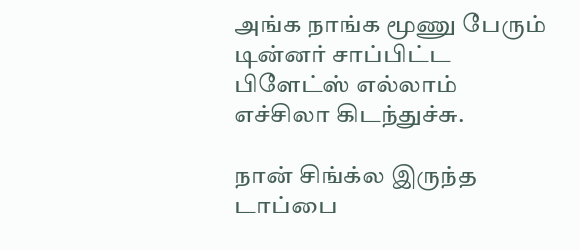அங்க நாங்க மூணு பேரும் டின்னர் சாப்பிட்ட பிளேட்ஸ் எல்லாம் எச்சிலா கிடந்துச்சு.

நான் சிங்க்ல இருந்த டாப்பை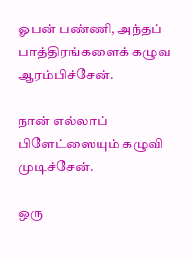ஓபன் பண்ணி, அந்தப் பாத்திரங்களைக் கழுவ ஆரம்பிச்சேன்.

நான் எல்லாப் பிளேட்ஸையும் கழுவி முடிச்சேன்.

ஒரு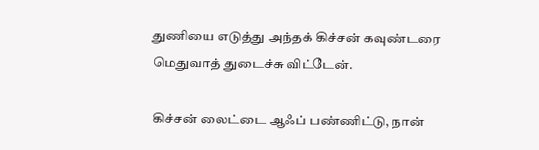துணியை எடுத்து அந்தக் கிச்சன் கவுண்டரை மெதுவாத் துடைச்சு விட்டேன்.

கிச்சன் லைட்டை ஆஃப் பண்ணிட்டு, நான்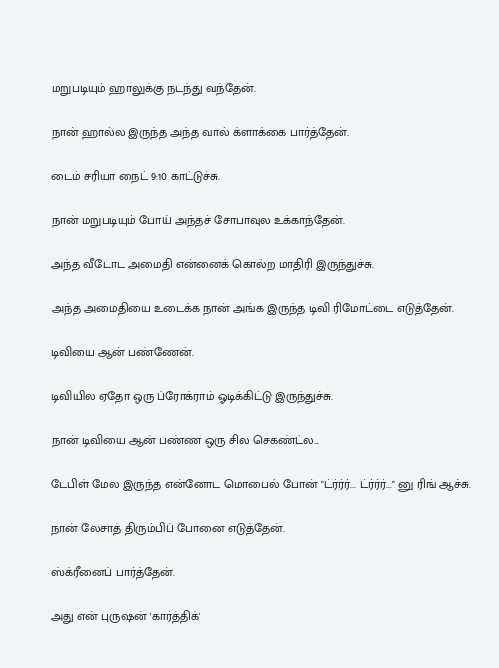மறுபடியும் ஹாலுக்கு நடந்து வந்தேன்.

நான் ஹால்ல இருந்த அந்த வால் க்ளாக்கை பார்த்தேன்.

டைம் சரியா நைட் 9:10 காட்டுச்சு.

நான் மறுபடியும் போய் அந்தச் சோபாவுல உக்காந்தேன்.

அந்த வீடோட அமைதி என்னைக் கொல்ற மாதிரி இருந்துச்சு.

அந்த அமைதியை உடைக்க நான் அங்க இருந்த டிவி ரிமோட்டை எடுத்தேன்.

டிவியை ஆன் பண்ணேன்.

டிவியில ஏதோ ஒரு ப்ரோக்ராம் ஓடிக்கிட்டு இருந்துச்சு.

நான் டிவியை ஆன் பண்ண ஒரு சில செகண்ட்ல...

டேபிள் மேல இருந்த என்னோட மொபைல் போன் "ட்ர்ர்ர்... ட்ர்ர்ர்..." னு ரிங் ஆச்சு.

நான் லேசாத் திரும்பிப் போனை எடுத்தேன்.

ஸ்க்ரீனைப் பார்த்தேன்.

அது என் புருஷன் 'கார்த்திக்'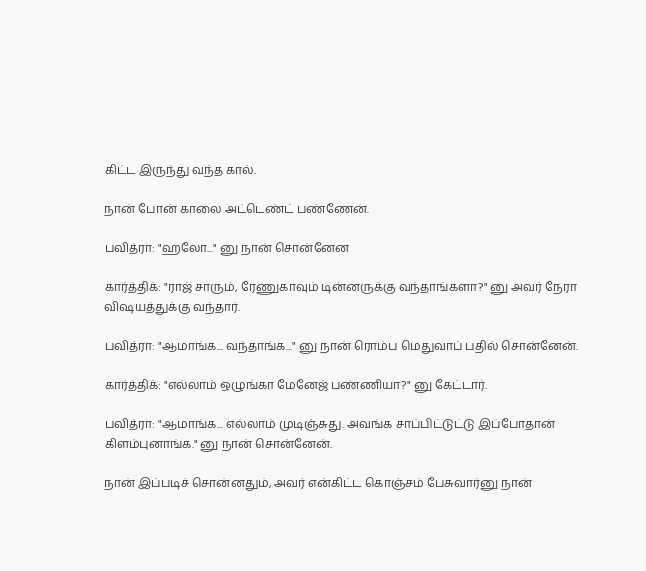கிட்ட இருந்து வந்த கால்.

நான் போன் காலை அட்டெண்ட் பண்ணேன்.

பவித்ரா: "ஹலோ..." னு நான் சொன்னேன

கார்த்திக்: "ராஜ் சாரும், ரேணுகாவும் டின்னருக்கு வந்தாங்களா?" னு அவர் நேரா விஷயத்துக்கு வந்தார்.

பவித்ரா: "ஆமாங்க... வந்தாங்க..." னு நான் ரொம்ப மெதுவாப் பதில் சொன்னேன்.

கார்த்திக்: "எல்லாம் ஒழுங்கா மேனேஜ் பண்ணியா?" னு கேட்டார்.

பவித்ரா: "ஆமாங்க... எல்லாம் முடிஞ்சுது. அவங்க சாப்பிட்டுட்டு இப்போதான் கிளம்புனாங்க." னு நான் சொன்னேன்.

நான் இப்படிச் சொன்னதும், அவர் என்கிட்ட கொஞ்சம் பேசுவார்னு நான்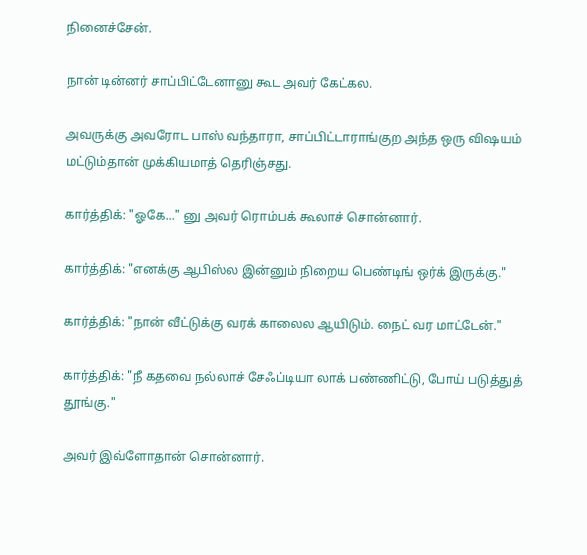நினைச்சேன்.

நான் டின்னர் சாப்பிட்டேனானு கூட அவர் கேட்கல.

அவருக்கு அவரோட பாஸ் வந்தாரா, சாப்பிட்டாராங்குற அந்த ஒரு விஷயம் மட்டும்தான் முக்கியமாத் தெரிஞ்சது.

கார்த்திக்: "ஓகே..." னு அவர் ரொம்பக் கூலாச் சொன்னார்.

கார்த்திக்: "எனக்கு ஆபிஸ்ல இன்னும் நிறைய பெண்டிங் ஒர்க் இருக்கு."

கார்த்திக்: "நான் வீட்டுக்கு வரக் காலைல ஆயிடும். நைட் வர மாட்டேன்."

கார்த்திக்: "நீ கதவை நல்லாச் சேஃப்டியா லாக் பண்ணிட்டு, போய் படுத்துத் தூங்கு."

அவர் இவ்ளோதான் சொன்னார்.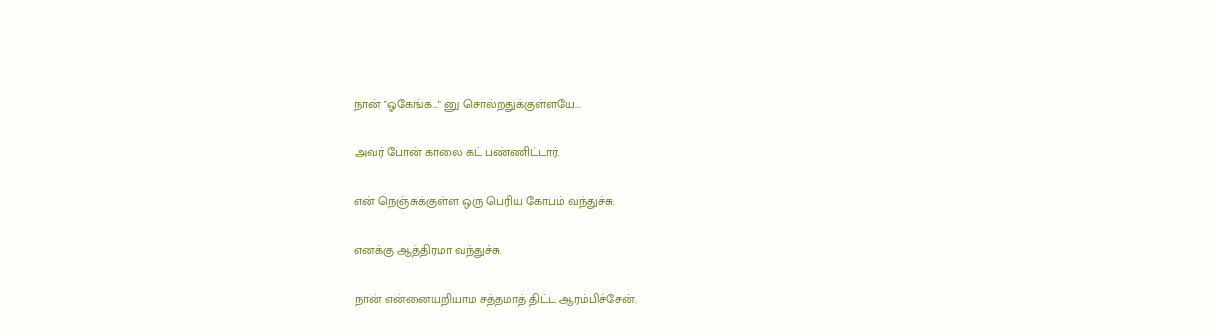நான் "ஓகேங்க..." னு சொல்றதுக்குள்ளயே...

அவர் போன் காலை கட் பண்ணிட்டார்.

என் நெஞ்சுக்குள்ள ஒரு பெரிய கோபம் வந்துச்சு.

எனக்கு ஆத்திரமா வந்துச்சு.

நான் என்னையறியாம சத்தமாத் திட்ட ஆரம்பிச்சேன்.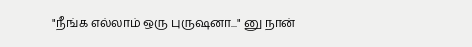"நீங்க எல்லாம் ஒரு புருஷனா..." னு நான்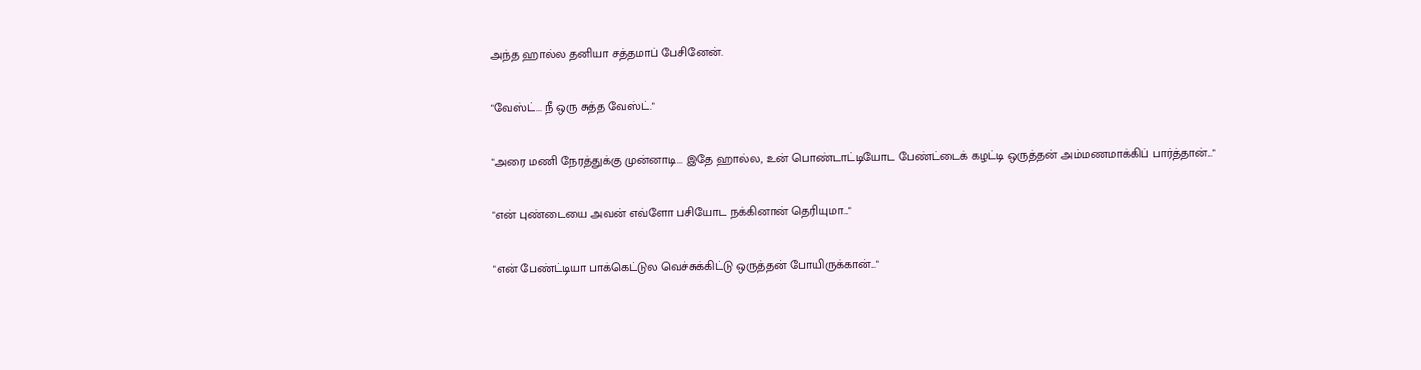அந்த ஹால்ல தனியா சத்தமாப் பேசினேன்.

"வேஸ்ட்... நீ ஒரு சுத்த வேஸ்ட்."

"அரை மணி நேரத்துக்கு முன்னாடி... இதே ஹால்ல, உன் பொண்டாட்டியோட பேண்ட்டைக் கழட்டி ஒருத்தன் அம்மணமாக்கிப் பார்த்தான்..."

"என் புண்டையை அவன் எவ்ளோ பசியோட நக்கினான் தெரியுமா..."

"என் பேண்ட்டியா பாக்கெட்டுல வெச்சுக்கிட்டு ஒருத்தன் போயிருக்கான்..."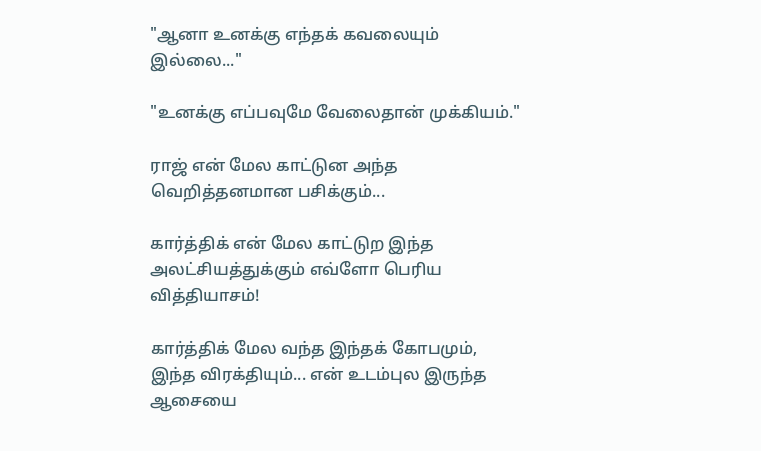"ஆனா உனக்கு எந்தக் கவலையும் இல்லை..."

"உனக்கு எப்பவுமே வேலைதான் முக்கியம்."

ராஜ் என் மேல காட்டுன அந்த வெறித்தனமான பசிக்கும்...

கார்த்திக் என் மேல காட்டுற இந்த அலட்சியத்துக்கும் எவ்ளோ பெரிய வித்தியாசம்!

கார்த்திக் மேல வந்த இந்தக் கோபமும், இந்த விரக்தியும்... என் உடம்புல இருந்த ஆசையை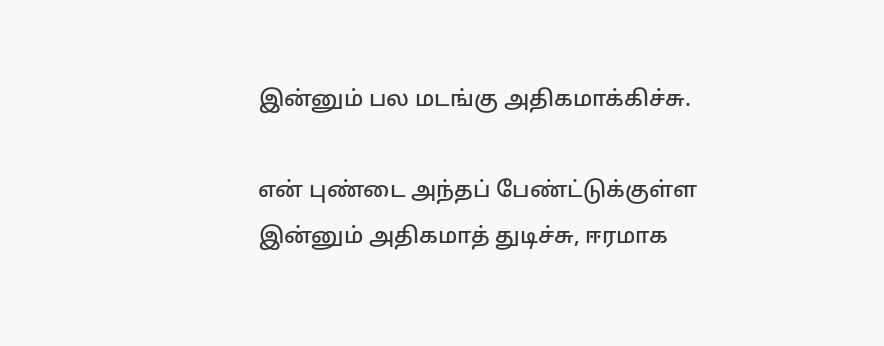இன்னும் பல மடங்கு அதிகமாக்கிச்சு.

என் புண்டை அந்தப் பேண்ட்டுக்குள்ள இன்னும் அதிகமாத் துடிச்சு, ஈரமாக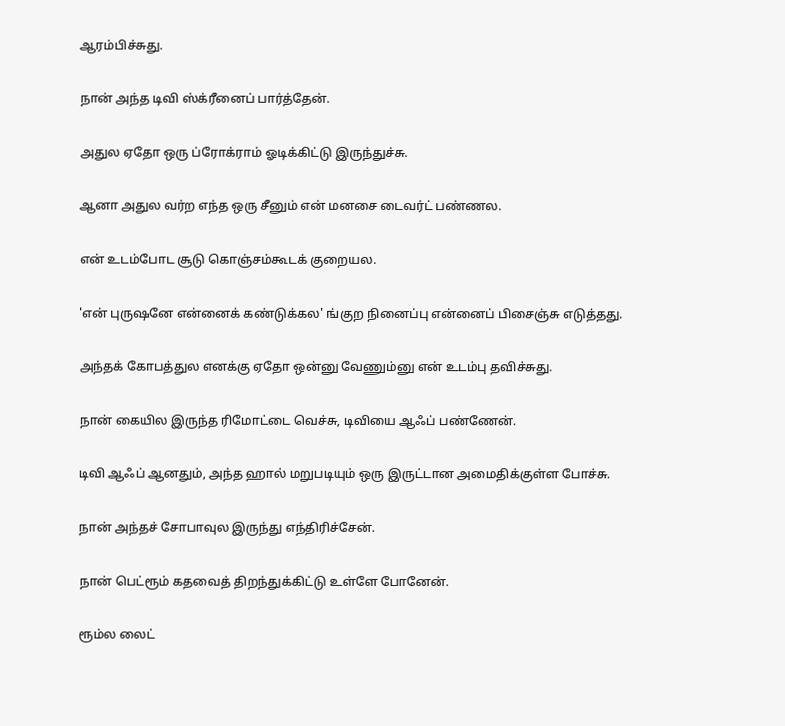ஆரம்பிச்சுது.

நான் அந்த டிவி ஸ்க்ரீனைப் பார்த்தேன்.

அதுல ஏதோ ஒரு ப்ரோக்ராம் ஓடிக்கிட்டு இருந்துச்சு.

ஆனா அதுல வர்ற எந்த ஒரு சீனும் என் மனசை டைவர்ட் பண்ணல.

என் உடம்போட சூடு கொஞ்சம்கூடக் குறையல.

'என் புருஷனே என்னைக் கண்டுக்கல' ங்குற நினைப்பு என்னைப் பிசைஞ்சு எடுத்தது.

அந்தக் கோபத்துல எனக்கு ஏதோ ஒன்னு வேணும்னு என் உடம்பு தவிச்சுது.

நான் கையில இருந்த ரிமோட்டை வெச்சு, டிவியை ஆஃப் பண்ணேன்.

டிவி ஆஃப் ஆனதும், அந்த ஹால் மறுபடியும் ஒரு இருட்டான அமைதிக்குள்ள போச்சு.

நான் அந்தச் சோபாவுல இருந்து எந்திரிச்சேன்.

நான் பெட்ரூம் கதவைத் திறந்துக்கிட்டு உள்ளே போனேன்.

ரூம்ல லைட்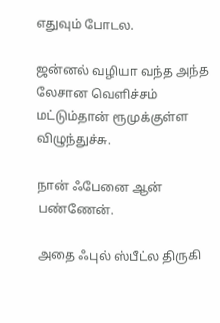எதுவும் போடல.

ஜன்னல் வழியா வந்த அந்த லேசான வெளிச்சம் மட்டும்தான் ரூமுக்குள்ள விழுந்துச்சு.

நான் ஃபேனை ஆன் பண்ணேன்.

அதை ஃபுல் ஸ்பீட்ல திருகி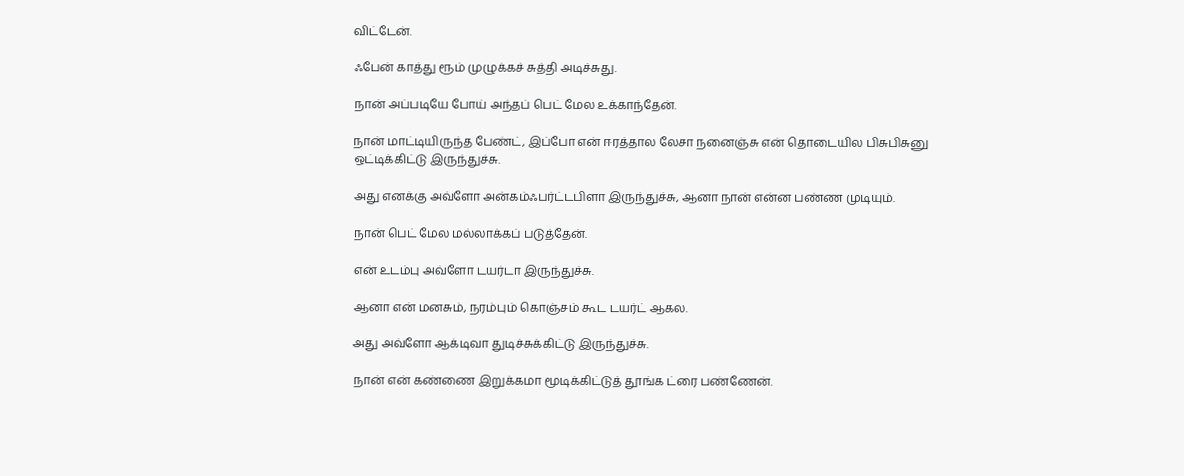விட்டேன்.

ஃபேன் காத்து ரூம் முழுக்கச் சுத்தி அடிச்சுது.

நான் அப்படியே போய் அந்தப் பெட் மேல உக்காந்தேன்.

நான் மாட்டியிருந்த பேண்ட், இப்போ என் ஈரத்தால லேசா நனைஞ்சு என் தொடையில பிசுபிசுனு ஒட்டிக்கிட்டு இருந்துச்சு.

அது எனக்கு அவ்ளோ அன்கம்ஃபர்ட்டபிளா இருந்துச்சு, ஆனா நான் என்ன பண்ண முடியும்.

நான் பெட் மேல மல்லாக்கப் படுத்தேன்.

என் உடம்பு அவ்ளோ டயர்டா இருந்துச்சு.

ஆனா என் மனசும், நரம்பும் கொஞ்சம் கூட டயர்ட் ஆகல.

அது அவ்ளோ ஆக்டிவா துடிச்சுக்கிட்டு இருந்துச்சு.

நான் என் கண்ணை இறுக்கமா மூடிக்கிட்டுத் தூங்க ட்ரை பண்ணேன்.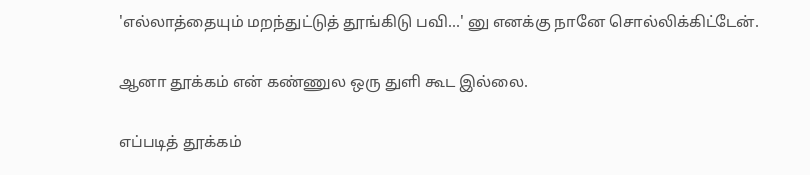'எல்லாத்தையும் மறந்துட்டுத் தூங்கிடு பவி...' னு எனக்கு நானே சொல்லிக்கிட்டேன்.

ஆனா தூக்கம் என் கண்ணுல ஒரு துளி கூட இல்லை.

எப்படித் தூக்கம்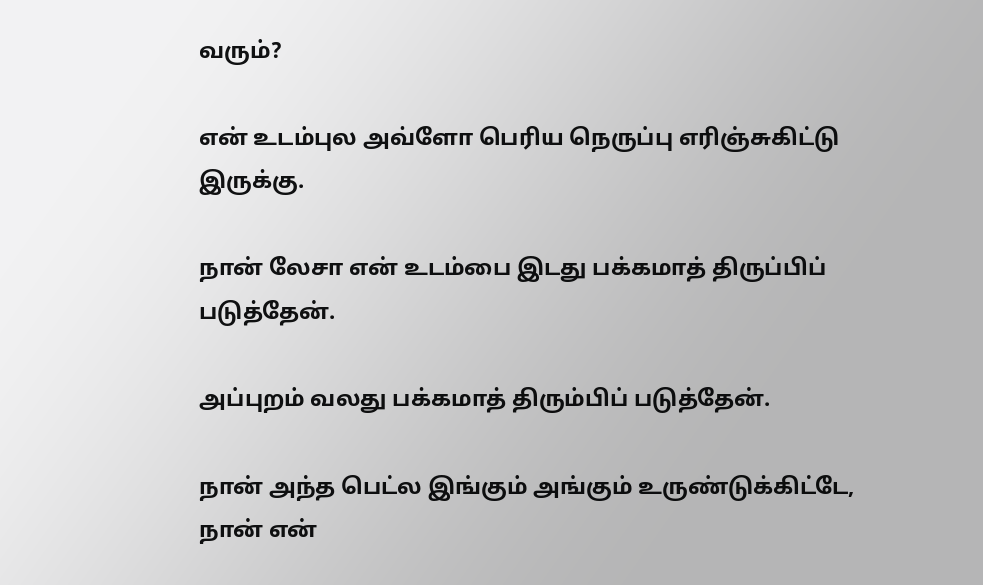வரும்?

என் உடம்புல அவ்ளோ பெரிய நெருப்பு எரிஞ்சுகிட்டு இருக்கு.

நான் லேசா என் உடம்பை இடது பக்கமாத் திருப்பிப் படுத்தேன்.

அப்புறம் வலது பக்கமாத் திரும்பிப் படுத்தேன்.

நான் அந்த பெட்ல இங்கும் அங்கும் உருண்டுக்கிட்டே, நான் என்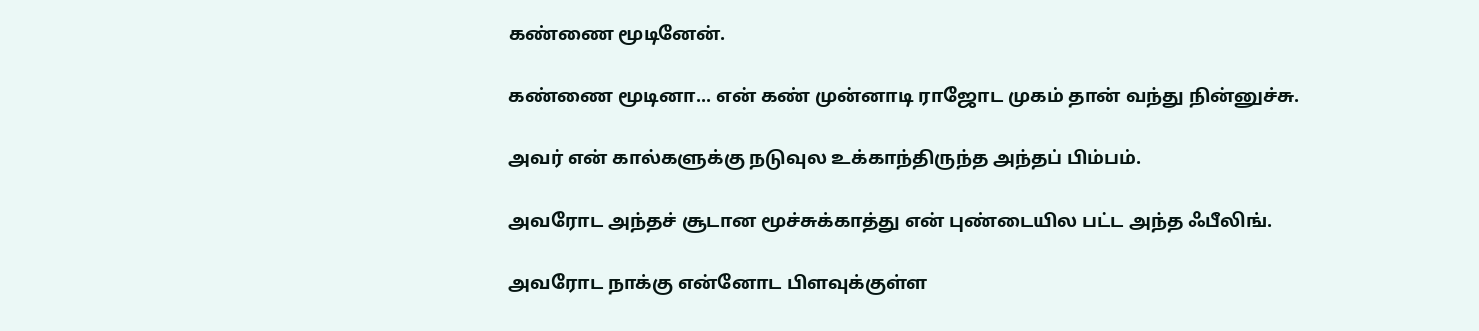கண்ணை மூடினேன்.

கண்ணை மூடினா... என் கண் முன்னாடி ராஜோட முகம் தான் வந்து நின்னுச்சு.

அவர் என் கால்களுக்கு நடுவுல உக்காந்திருந்த அந்தப் பிம்பம்.

அவரோட அந்தச் சூடான மூச்சுக்காத்து என் புண்டையில பட்ட அந்த ஃபீலிங்.

அவரோட நாக்கு என்னோட பிளவுக்குள்ள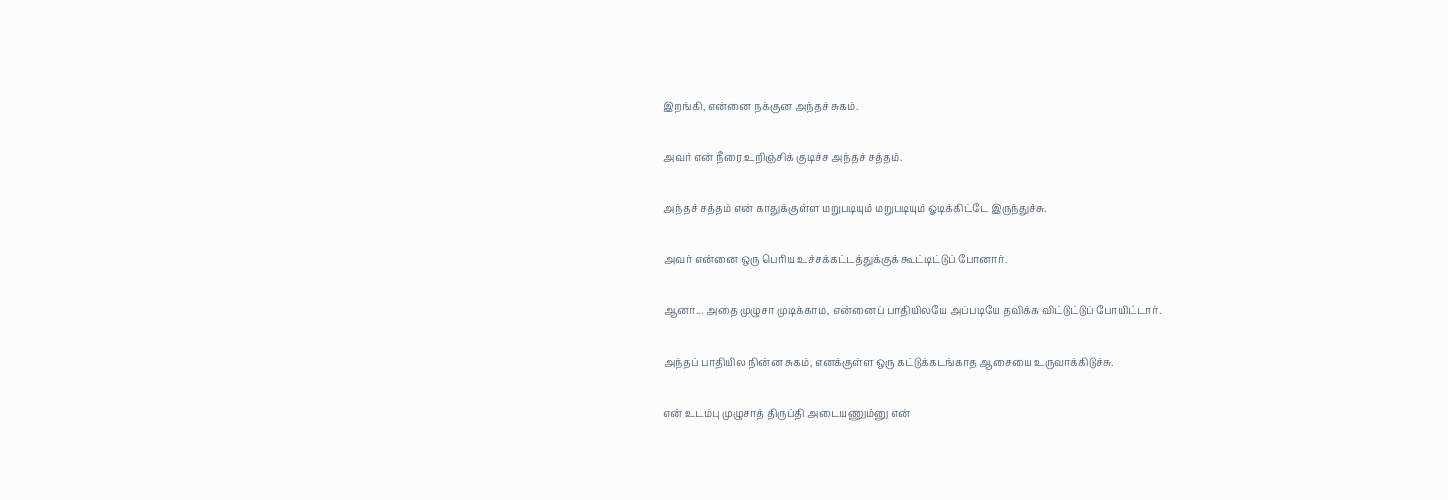இறங்கி, என்னை நக்குன அந்தச் சுகம்.

அவர் என் நீரை உறிஞ்சிக் குடிச்ச அந்தச் சத்தம்.

அந்தச் சத்தம் என் காதுக்குள்ள மறுபடியும் மறுபடியும் ஓடிக்கிட்டே இருந்துச்சு.

அவர் என்னை ஒரு பெரிய உச்சக்கட்டத்துக்குக் கூட்டிட்டுப் போனார்.

ஆனா... அதை முழுசா முடிக்காம, என்னைப் பாதியிலயே அப்படியே தவிக்க விட்டுட்டுப் போயிட்டார்.

அந்தப் பாதியில நின்ன சுகம், எனக்குள்ள ஒரு கட்டுக்கடங்காத ஆசையை உருவாக்கிடுச்சு.

என் உடம்பு முழுசாத் திருப்தி அடையணும்னு என்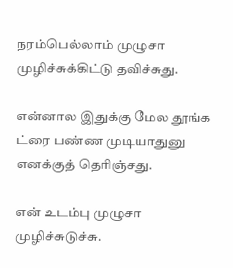நரம்பெல்லாம் முழுசா முழிச்சுக்கிட்டு தவிச்சுது.

என்னால இதுக்கு மேல தூங்க ட்ரை பண்ண முடியாதுனு எனக்குத் தெரிஞ்சது.

என் உடம்பு முழுசா முழிச்சுடுச்சு.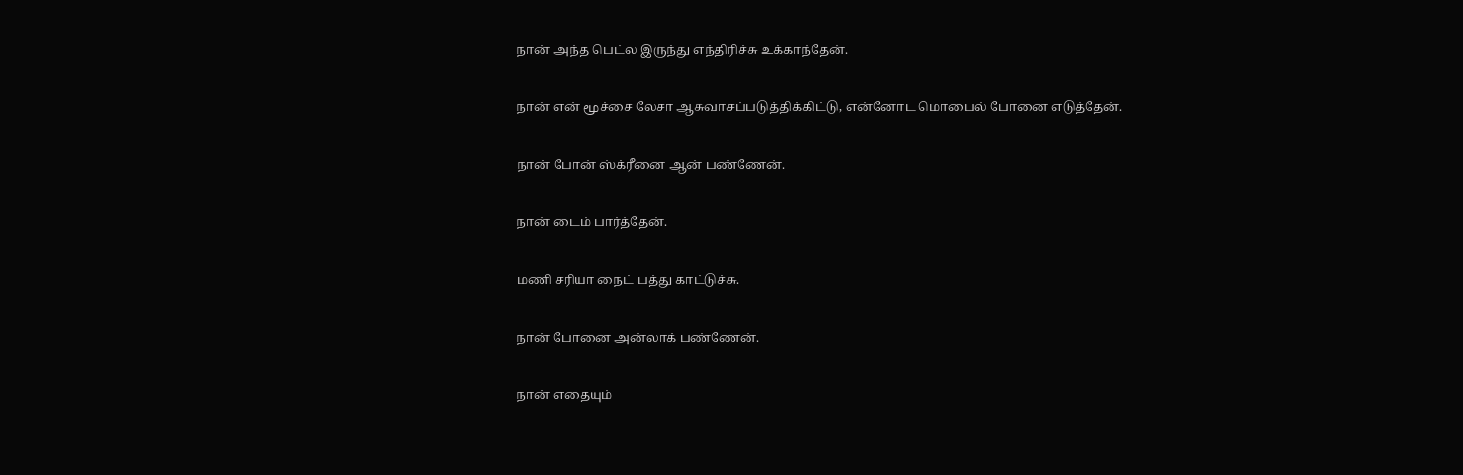நான் அந்த பெட்ல இருந்து எந்திரிச்சு உக்காந்தேன்.

நான் என் மூச்சை லேசா ஆசுவாசப்படுத்திக்கிட்டு, என்னோட மொபைல் போனை எடுத்தேன்.

நான் போன் ஸ்க்ரீனை ஆன் பண்ணேன்.

நான் டைம் பார்த்தேன்.

மணி சரியா நைட் பத்து காட்டுச்சு.

நான் போனை அன்லாக் பண்ணேன்.

நான் எதையும்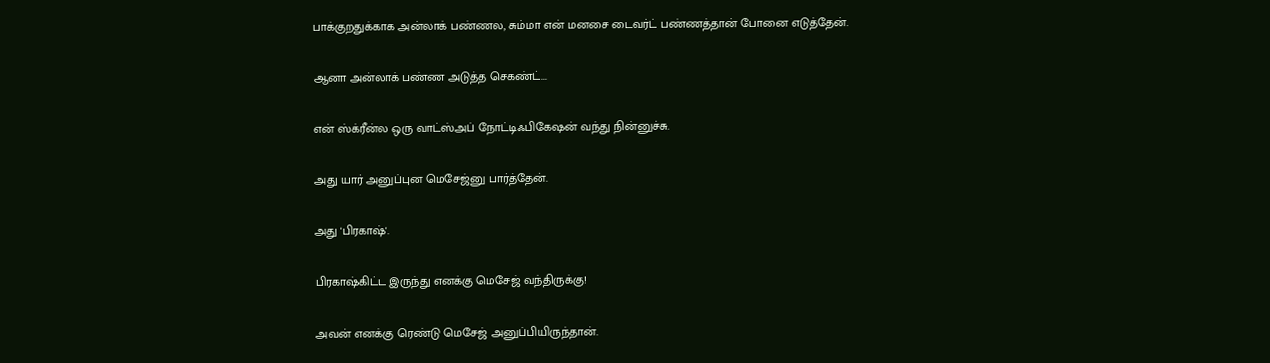பாக்குறதுக்காக அன்லாக் பண்ணல, சும்மா என் மனசை டைவர்ட் பண்ணத்தான் போனை எடுத்தேன்.

ஆனா அன்லாக் பண்ண அடுத்த செகண்ட்...

என் ஸ்க்ரீன்ல ஒரு வாட்ஸ்அப் நோட்டிஃபிகேஷன் வந்து நின்னுச்சு.

அது யார் அனுப்புன மெசேஜ்னு பார்த்தேன்.

அது 'பிரகாஷ்'.

பிரகாஷ்கிட்ட இருந்து எனக்கு மெசேஜ் வந்திருக்கு!

அவன் எனக்கு ரெண்டு மெசேஜ் அனுப்பியிருந்தான்.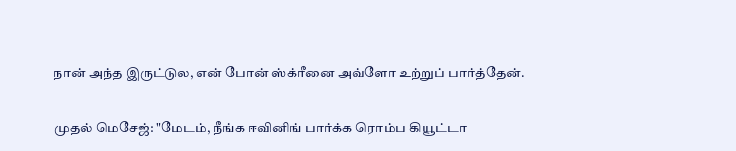நான் அந்த இருட்டுல, என் போன் ஸ்க்ரீனை அவ்ளோ உற்றுப் பார்த்தேன்.

முதல் மெசேஜ்: "மேடம், நீங்க ஈவினிங் பார்க்க ரொம்ப கியூட்டா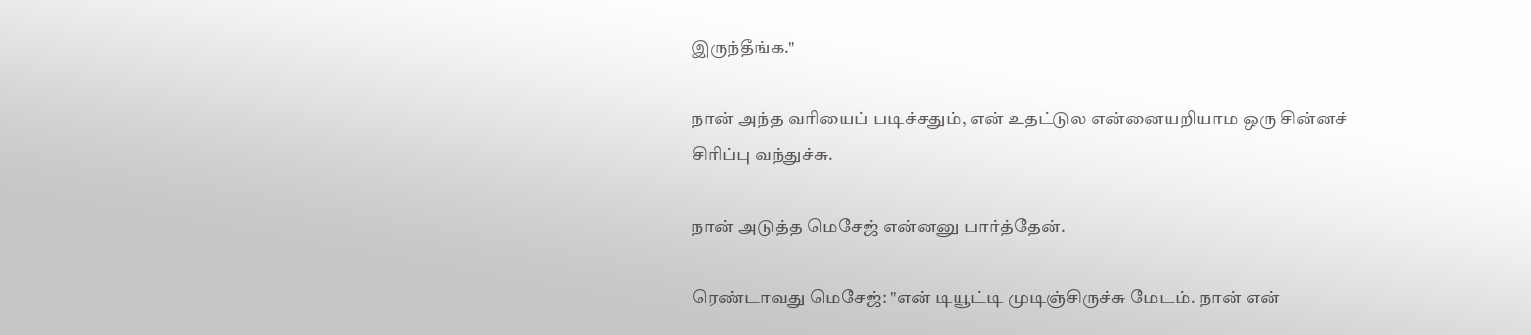இருந்தீங்க."

நான் அந்த வரியைப் படிச்சதும், என் உதட்டுல என்னையறியாம ஒரு சின்னச் சிரிப்பு வந்துச்சு.

நான் அடுத்த மெசேஜ் என்னனு பார்த்தேன்.

ரெண்டாவது மெசேஜ்: "என் டியூட்டி முடிஞ்சிருச்சு மேடம். நான் என்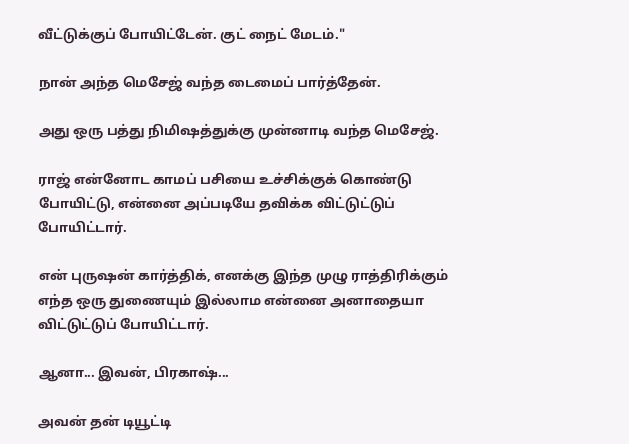வீட்டுக்குப் போயிட்டேன். குட் நைட் மேடம்."

நான் அந்த மெசேஜ் வந்த டைமைப் பார்த்தேன்.

அது ஒரு பத்து நிமிஷத்துக்கு முன்னாடி வந்த மெசேஜ்.

ராஜ் என்னோட காமப் பசியை உச்சிக்குக் கொண்டு போயிட்டு, என்னை அப்படியே தவிக்க விட்டுட்டுப் போயிட்டார்.

என் புருஷன் கார்த்திக், எனக்கு இந்த முழு ராத்திரிக்கும் எந்த ஒரு துணையும் இல்லாம என்னை அனாதையா விட்டுட்டுப் போயிட்டார்.

ஆனா... இவன், பிரகாஷ்...

அவன் தன் டியூட்டி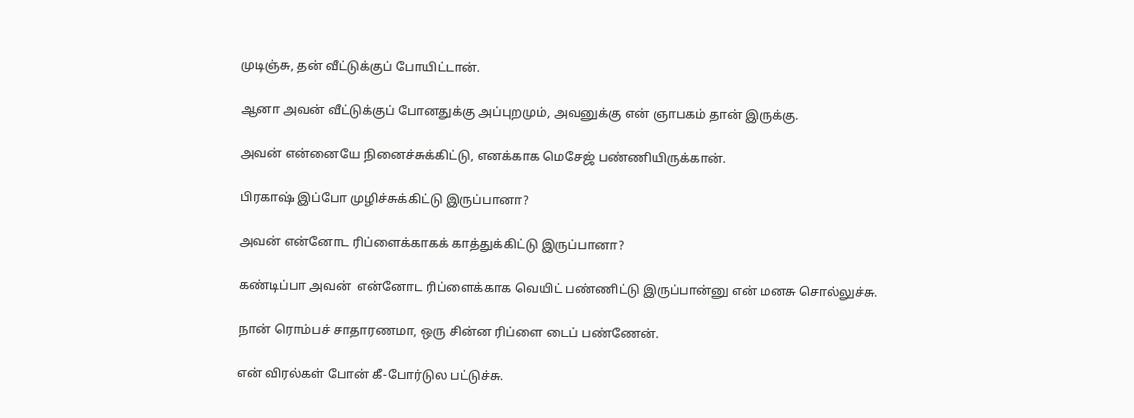முடிஞ்சு, தன் வீட்டுக்குப் போயிட்டான்.

ஆனா அவன் வீட்டுக்குப் போனதுக்கு அப்புறமும், அவனுக்கு என் ஞாபகம் தான் இருக்கு.

அவன் என்னையே நினைச்சுக்கிட்டு, எனக்காக மெசேஜ் பண்ணியிருக்கான்.

பிரகாஷ் இப்போ முழிச்சுக்கிட்டு இருப்பானா?

அவன் என்னோட ரிப்ளைக்காகக் காத்துக்கிட்டு இருப்பானா?

கண்டிப்பா அவன்  என்னோட ரிப்ளைக்காக வெயிட் பண்ணிட்டு இருப்பான்னு என் மனசு சொல்லுச்சு.

நான் ரொம்பச் சாதாரணமா, ஒரு சின்ன ரிப்ளை டைப் பண்ணேன்.

என் விரல்கள் போன் கீ-போர்டுல பட்டுச்சு.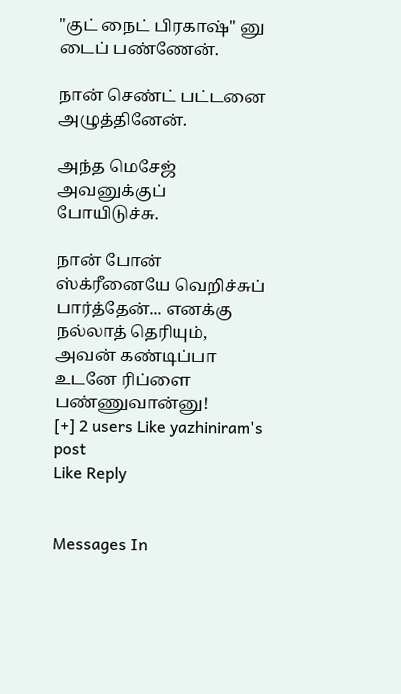"குட் நைட் பிரகாஷ்" னு டைப் பண்ணேன்.

நான் செண்ட் பட்டனை அழுத்தினேன்.

அந்த மெசேஜ் அவனுக்குப் போயிடுச்சு.

நான் போன் ஸ்க்ரீனையே வெறிச்சுப் பார்த்தேன்... எனக்கு நல்லாத் தெரியும், அவன் கண்டிப்பா உடனே ரிப்ளை பண்ணுவான்னு!
[+] 2 users Like yazhiniram's post
Like Reply


Messages In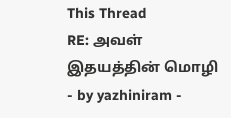This Thread
RE: அவள் இதயத்தின் மொழி - by yazhiniram -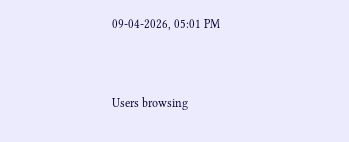09-04-2026, 05:01 PM



Users browsing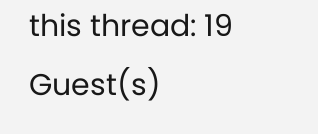this thread: 19 Guest(s)